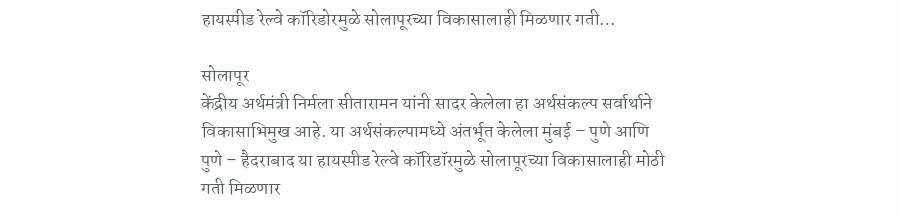हायस्पीड रेल्वे कॉरिडोरमुळे सोलापूरच्या विकासालाही मिळणार गती…

सोलापूर
केंद्रीय अर्थमंत्री निर्मला सीतारामन यांनी सादर केलेला हा अर्थसंकल्प सर्वार्थाने विकासाभिमुख आहे. या अर्थसंकल्पामध्ये अंतर्भूत केलेला मुंबई – पुणे आणि पुणे – हैदराबाद या हायस्पीड रेल्वे कॉरिडॉरमुळे सोलापूरच्या विकासालाही मोठी गती मिळणार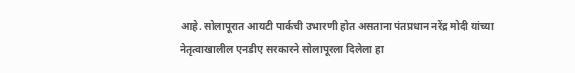आहे. सोलापूरात आयटी पार्कची उभारणी होत असताना पंतप्रधान नरेंद्र मोदी यांच्या नेतृत्वाखालील एनडीए सरकारने सोलापूरला दिलेला हा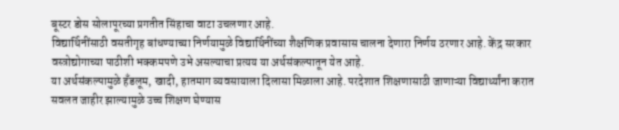बूस्टर डोस सोलापूरच्या प्रगतीत सिंहाचा वाटा उचलणार आहे.
विद्यार्थिनींसाठी वसतीगृह बांधण्याच्या निर्णयामुळे विद्यार्थिनींच्या शैक्षणिक प्रवासास चालना देणारा निर्णय ठरणार आहे. केंद्र सरकार वस्त्रोद्योगाच्या पाठीशी भक्कमपणे उभे असल्याचा प्रत्यय या अर्थसंकल्पातून येत आहे.
या अर्थसंकल्पामुळे हँडलूम, खादी, हातमाग व्यवसायाला दिलासा मिळाला आहे. परदेशात शिक्षणासाठी जाणाऱ्या विद्यार्थ्यांना करात सवलत जाहीर झाल्यामुळे उच्च शिक्षण घेण्यास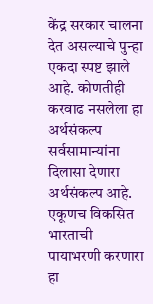केंद्र सरकार चालना देत असल्याचे पुन्हा एकदा स्पष्ट झाले आहे. कोणतीही करवाढ नसलेला हा अर्थसंकल्प सर्वसामान्यांना दिलासा देणारा अर्थसंकल्प आहे. एकूणच विकसित भारताची पायाभरणी करणारा हा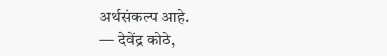अर्थसंकल्प आहे.
— देवेंद्र कोठे,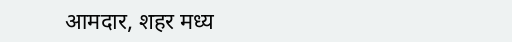आमदार, शहर मध्य